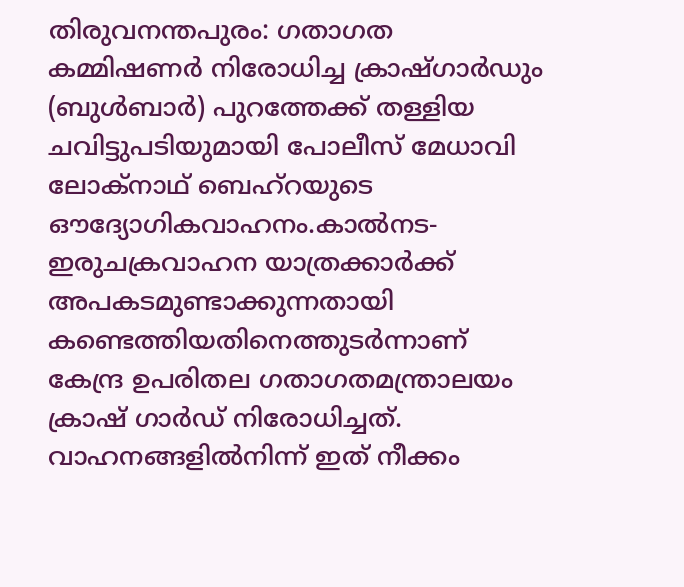തിരുവനന്തപുരം: ഗതാഗത കമ്മിഷണർ നിരോധിച്ച ക്രാഷ്ഗാർഡും (ബുൾബാർ) പുറത്തേക്ക് തള്ളിയ ചവിട്ടുപടിയുമായി പോലീസ് മേധാവി ലോക്നാഥ് ബെഹ്റയുടെ ഔദ്യോഗികവാഹനം.കാൽനട-ഇരുചക്രവാഹന യാത്രക്കാർക്ക് അപകടമുണ്ടാക്കുന്നതായി കണ്ടെത്തിയതിനെത്തുടർന്നാണ് കേന്ദ്ര ഉപരിതല ഗതാഗതമന്ത്രാലയം ക്രാഷ് ഗാർഡ് നിരോധിച്ചത്. വാഹനങ്ങളിൽനിന്ന് ഇത് നീക്കം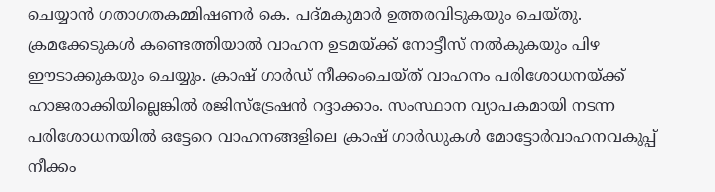ചെയ്യാൻ ഗതാഗതകമ്മിഷണർ കെ. പദ്മകുമാർ ഉത്തരവിടുകയും ചെയ്തു. ക്രമക്കേടുകൾ കണ്ടെത്തിയാൽ വാഹന ഉടമയ്ക്ക് നോട്ടീസ് നൽകുകയും പിഴ ഈടാക്കുകയും ചെയ്യും. ക്രാഷ് ഗാർഡ് നീക്കംചെയ്ത് വാഹനം പരിശോധനയ്ക്ക് ഹാജരാക്കിയില്ലെങ്കിൽ രജിസ്ട്രേഷൻ റദ്ദാക്കാം. സംസ്ഥാന വ്യാപകമായി നടന്ന പരിശോധനയിൽ ഒട്ടേറെ വാഹനങ്ങളിലെ ക്രാഷ് ഗാർഡുകൾ മോട്ടോർവാഹനവകുപ്പ് നീക്കം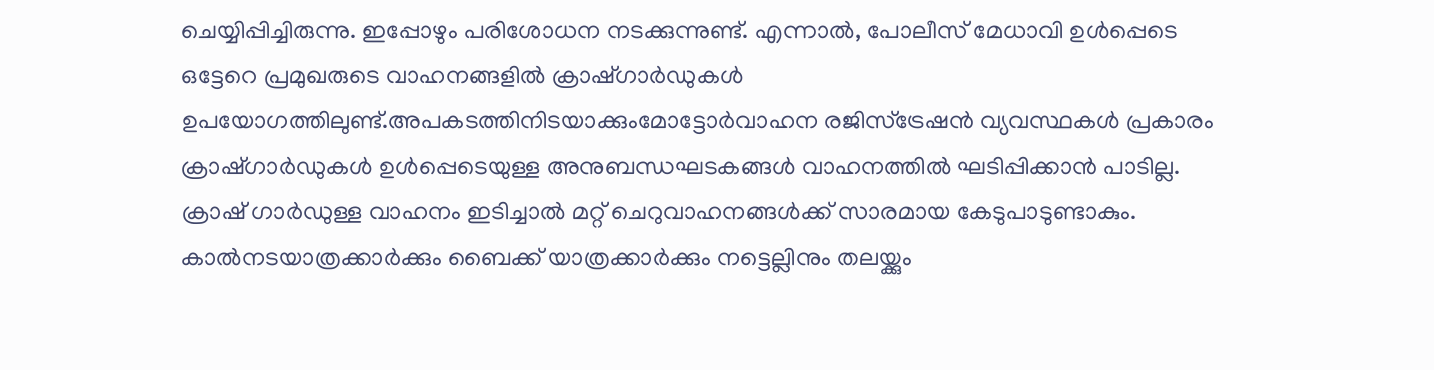ചെയ്യിപ്പിച്ചിരുന്നു. ഇപ്പോഴും പരിശോധന നടക്കുന്നുണ്ട്. എന്നാൽ, പോലീസ് മേധാവി ഉൾപ്പെടെ ഒട്ടേറെ പ്രമുഖരുടെ വാഹനങ്ങളിൽ ക്രാഷ്ഗാർഡുകൾ ഉപയോഗത്തിലുണ്ട്.അപകടത്തിനിടയാക്കുംമോട്ടോർവാഹന രജിസ്ട്രേഷൻ വ്യവസ്ഥകൾ പ്രകാരം ക്രാഷ്ഗാർഡുകൾ ഉൾപ്പെടെയുള്ള അനുബന്ധഘടകങ്ങൾ വാഹനത്തിൽ ഘടിപ്പിക്കാൻ പാടില്ല. ക്രാഷ് ഗാർഡുള്ള വാഹനം ഇടിച്ചാൽ മറ്റ് ചെറുവാഹനങ്ങൾക്ക് സാരമായ കേടുപാടുണ്ടാകും. കാൽനടയാത്രക്കാർക്കും ബൈക്ക് യാത്രക്കാർക്കും നട്ടെല്ലിനും തലയ്ക്കും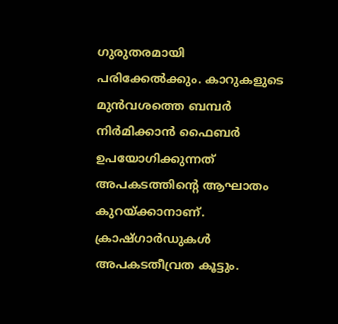ഗുരുതരമായി പരിക്കേൽക്കും. കാറുകളുടെ മുൻവശത്തെ ബമ്പർ നിർമിക്കാൻ ഫൈബർ ഉപയോഗിക്കുന്നത് അപകടത്തിന്റെ ആഘാതം കുറയ്ക്കാനാണ്. ക്രാഷ്ഗാർഡുകൾ അപകടതീവ്രത കൂട്ടും.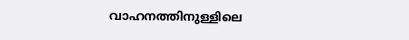വാഹനത്തിനുള്ളിലെ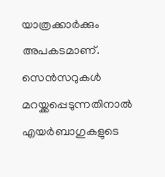യാത്രക്കാർക്കും അപകടമാണ്. സെൻസറുകൾ മറയ്ക്കപ്പെടുന്നതിനാൽ എയർബാഗുകളുടെ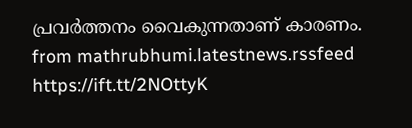പ്രവർത്തനം വൈകുന്നതാണ് കാരണം.
from mathrubhumi.latestnews.rssfeed https://ift.tt/2NOttyK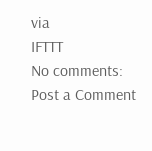via
IFTTT
No comments:
Post a Comment